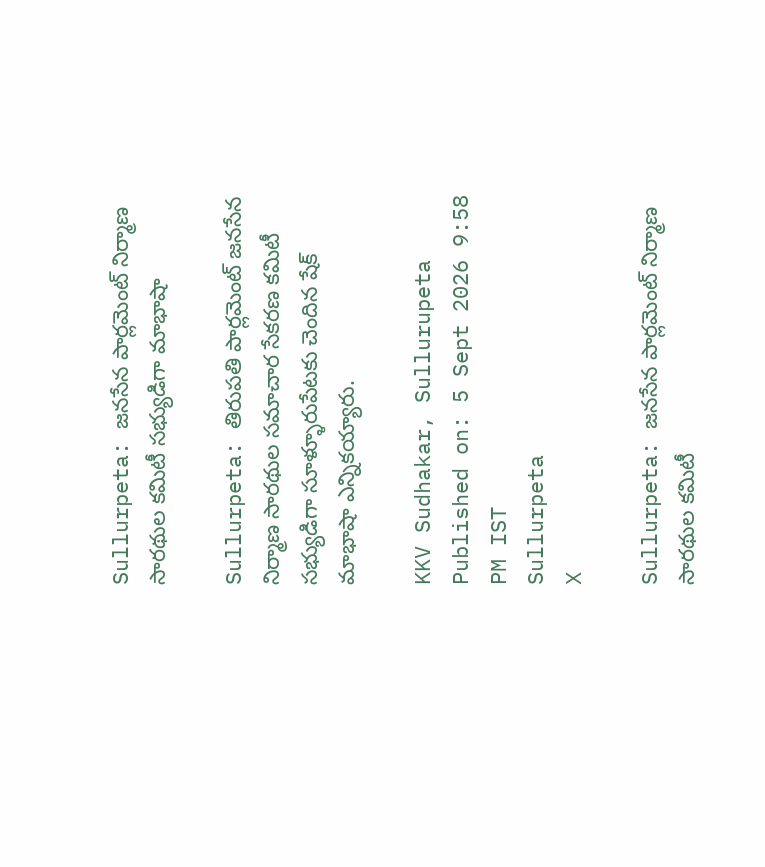Sullurpeta: జనసేన పార్లమెంట్ నిర్మాణ సారథుల కమిటీ సభ్యుడిగా మాభాషా

Sullurpeta: తిరుపతి పార్లమెంట్ జనసేన నిర్మాణ సారథుల సమాచార సేకరణ కమిటీ సభ్యుడిగా సూళ్ళూరుపేటకు చెందిన షేక్ మాభాషా ఎన్నికయ్యారు.

KKV Sudhakar, Sullurupeta
Published on: 5 Sept 2026 9:58 PM IST
Sullurpeta
X

Sullurpeta: జనసేన పార్లమెంట్ నిర్మాణ సారథుల కమిటీ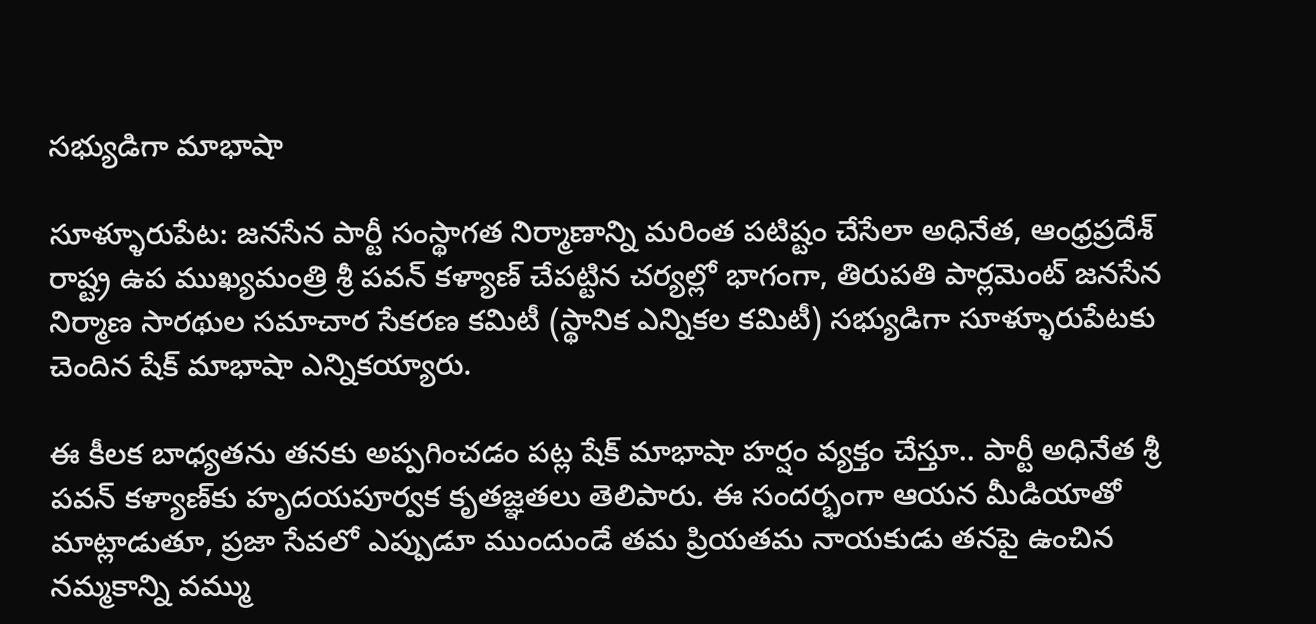సభ్యుడిగా మాభాషా

సూళ్ళూరుపేట: జనసేన పార్టీ సంస్థాగత నిర్మాణాన్ని మరింత పటిష్టం చేసేలా అధినేత, ఆంధ్రప్రదేశ్ రాష్ట్ర ఉప ముఖ్యమంత్రి శ్రీ పవన్ కళ్యాణ్ చేపట్టిన చర్యల్లో భాగంగా, తిరుపతి పార్లమెంట్ జనసేన నిర్మాణ సారథుల సమాచార సేకరణ కమిటీ (స్థానిక ఎన్నికల కమిటీ) సభ్యుడిగా సూళ్ళూరుపేటకు చెందిన షేక్ మాభాషా ఎన్నికయ్యారు.

ఈ కీలక బాధ్యతను తనకు అప్పగించడం పట్ల షేక్ మాభాషా హర్షం వ్యక్తం చేస్తూ.. పార్టీ అధినేత శ్రీ పవన్ కళ్యాణ్‌కు హృదయపూర్వక కృతజ్ఞతలు తెలిపారు. ఈ సందర్భంగా ఆయన మీడియాతో మాట్లాడుతూ, ప్రజా సేవలో ఎప్పుడూ ముందుండే తమ ప్రియతమ నాయకుడు తనపై ఉంచిన నమ్మకాన్ని వమ్ము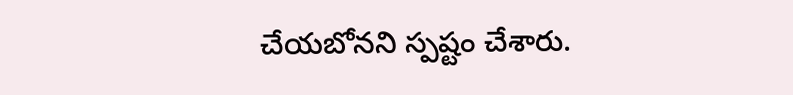చేయబోనని స్పష్టం చేశారు.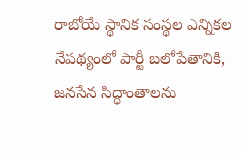రాబోయే స్థానిక సంస్థల ఎన్నికల నేపథ్యంలో పార్టీ బలోపేతానికి, జనసేన సిద్ధాంతాలను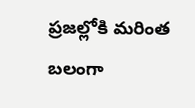ప్రజల్లోకి మరింత బలంగా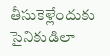తీసుకెళ్లేందుకు సైనికుడిలా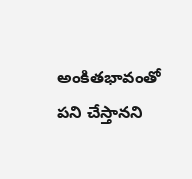అంకితభావంతో పని చేస్తానని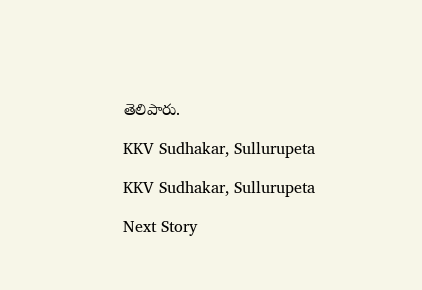తెలిపారు.

KKV Sudhakar, Sullurupeta

KKV Sudhakar, Sullurupeta

Next Story